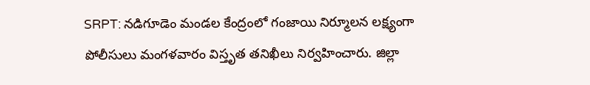SRPT: నడిగూడెం మండల కేంద్రంలో గంజాయి నిర్మూలన లక్ష్యంగా పోలీసులు మంగళవారం విస్తృత తనిఖీలు నిర్వహించారు. జిల్లా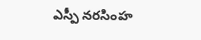ఎస్పీ నరసింహ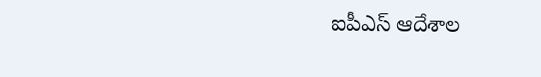ఐపీఎస్ ఆదేశాల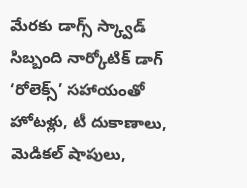మేరకు డాగ్స్ స్క్వాడ్ సిబ్బంది నార్కోటిక్ డాగ్ ‘రోలెక్స్’ సహాయంతో హోటళ్లు, టీ దుకాణాలు, మెడికల్ షాపులు,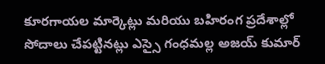కూరగాయల మార్కెట్లు మరియు బహిరంగ ప్రదేశాల్లో సోదాలు చేపట్టినట్లు ఎస్సై గంధమల్ల అజయ్ కుమార్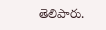తెలిపారు.